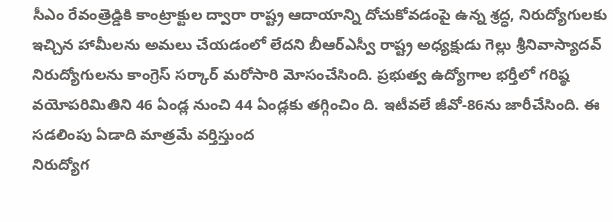సీఎం రేవంత్రెడ్డికి కాంట్రాక్టుల ద్వారా రాష్ట్ర ఆదాయాన్ని దోచుకోవడంపై ఉన్న శ్రద్ధ, నిరుద్యోగులకు ఇచ్చిన హామీలను అమలు చేయడంలో లేదని బీఆర్ఎస్వీ రాష్ట్ర అధ్యక్షుడు గెల్లు శ్రీనివాస్యాదవ్
నిరుద్యోగులను కాంగ్రెస్ సర్కార్ మరోసారి మోసంచేసింది. ప్రభుత్వ ఉద్యోగాల భర్తీలో గరిష్ఠ వయోపరిమితిని 46 ఏండ్ల నుంచి 44 ఏండ్లకు తగ్గించిం ది. ఇటీవలే జీవో-86ను జారీచేసింది. ఈ సడలింపు ఏడాది మాత్రమే వర్తిస్తుంద
నిరుద్యోగ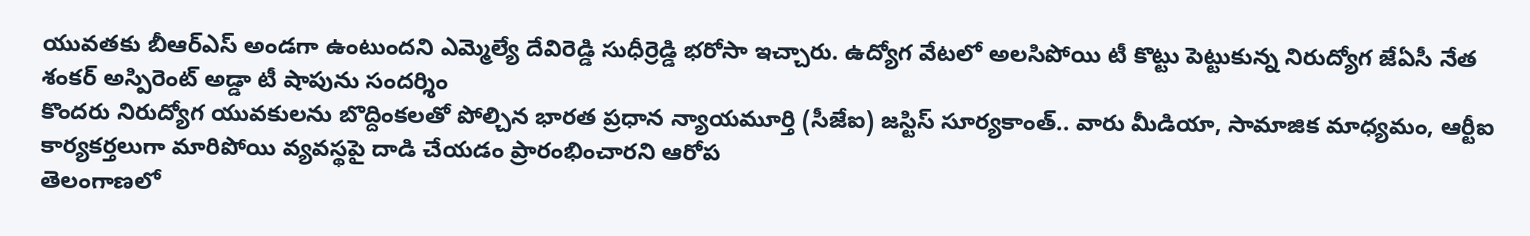యువతకు బీఆర్ఎస్ అండగా ఉంటుందని ఎమ్మెల్యే దేవిరెడ్డి సుధీర్రెడ్డి భరోసా ఇచ్చారు. ఉద్యోగ వేటలో అలసిపోయి టీ కొట్టు పెట్టుకున్న నిరుద్యోగ జేఏసీ నేత శంకర్ అస్పిరెంట్ అడ్డా టీ షాపును సందర్శిం
కొందరు నిరుద్యోగ యువకులను బొద్దింకలతో పోల్చిన భారత ప్రధాన న్యాయమూర్తి (సీజేఐ) జస్టిస్ సూర్యకాంత్.. వారు మీడియా, సామాజిక మాధ్యమం, ఆర్టీఐ కార్యకర్తలుగా మారిపోయి వ్యవస్థపై దాడి చేయడం ప్రారంభించారని ఆరోప
తెలంగాణలో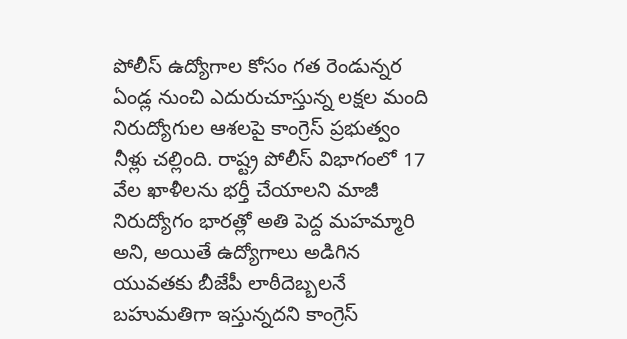పోలీస్ ఉద్యోగాల కోసం గత రెండున్నర ఏండ్ల నుంచి ఎదురుచూస్తున్న లక్షల మంది నిరుద్యోగుల ఆశలపై కాంగ్రెస్ ప్రభుత్వం నీళ్లు చల్లింది. రాష్ట్ర పోలీస్ విభాగంలో 17 వేల ఖాళీలను భర్తీ చేయాలని మాజీ
నిరుద్యోగం భారత్లో అతి పెద్ద మహమ్మారి అని, అయితే ఉద్యోగాలు అడిగిన యువతకు బీజేపీ లాఠీదెబ్బలనే బహుమతిగా ఇస్తున్నదని కాంగ్రెస్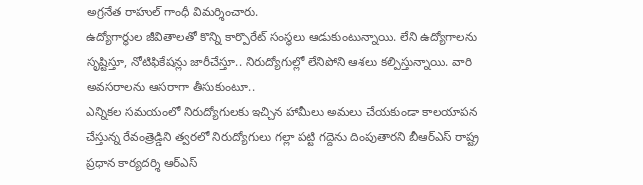అగ్రనేత రాహుల్ గాంధీ విమర్శించారు.
ఉద్యోగార్థుల జీవితాలతో కొన్ని కార్పొరేట్ సంస్థలు ఆడుకుంటున్నాయి. లేని ఉద్యోగాలను సృష్టిస్తూ, నోటిఫికేషన్లు జారీచేస్తూ.. నిరుద్యోగుల్లో లేనిపోని ఆశలు కల్పిస్తున్నాయి. వారి అవసరాలను ఆసరాగా తీసుకుంటూ..
ఎన్నికల సమయంలో నిరుద్యోగులకు ఇచ్చిన హామీలు అమలు చేయకుండా కాలయాపన చేస్తున్న రేవంత్రెడ్డిని త్వరలో నిరుద్యోగులు గల్లా పట్టి గద్దెను దింపుతారని బీఆర్ఎస్ రాష్ట్ర ప్రధాన కార్యదర్శి ఆర్ఎస్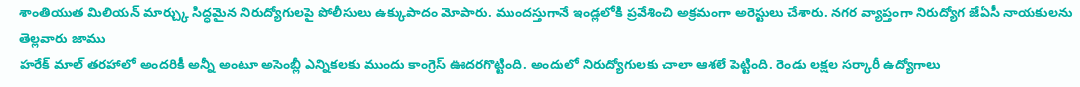శాంతియుత మిలియన్ మార్చ్కు సిద్ధమైన నిరుద్యోగులపై పోలీసులు ఉక్కుపాదం మోపారు. ముందస్తుగానే ఇండ్లలోకి ప్రవేశించి అక్రమంగా అరెస్టులు చేశారు. నగర వ్యాప్తంగా నిరుద్యోగ జేఏసీ నాయకులను తెల్లవారు జాము
హరేక్ మాల్ తరహాలో అందరికీ అన్నీ అంటూ అసెంబ్లీ ఎన్నికలకు ముందు కాంగ్రెస్ ఊదరగొట్టింది. అందులో నిరుద్యోగులకు చాలా ఆశలే పెట్టింది. రెండు లక్షల సర్కారీ ఉద్యోగాలు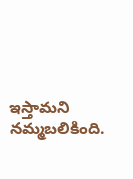ఇస్తామని నమ్మబలికింది.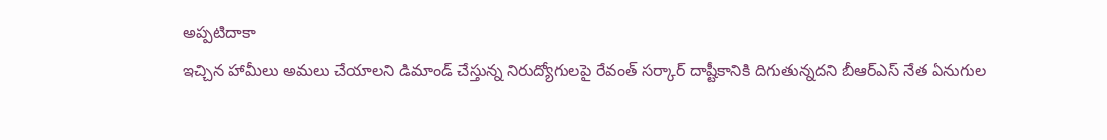అప్పటిదాకా
ఇచ్చిన హామీలు అమలు చేయాలని డిమాండ్ చేస్తున్న నిరుద్యోగులపై రేవంత్ సర్కార్ దాష్టీకానికి దిగుతున్నదని బీఆర్ఎస్ నేత ఏనుగుల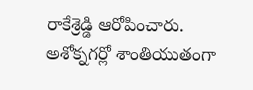రాకేశ్రెడ్డి ఆరోపించారు. అశోక్నగర్లో శాంతియుతంగా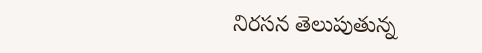నిరసన తెలుపుతున్న